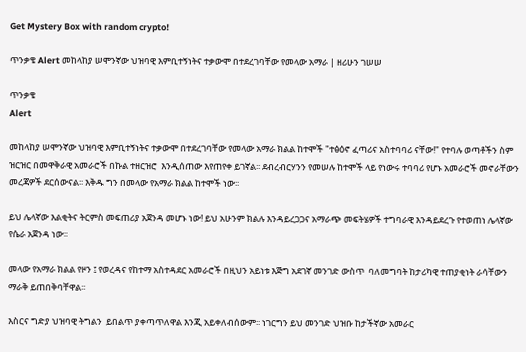Get Mystery Box with random crypto!

ጥንቃቄ Alert መከላከያ ሠሞንኛው ህዝባዊ እምቢተኝነትና ተቃውሞ በተደረገባቸው የመላው አማራ | ዘሪሁን ገሠሠ

ጥንቃቄ
Alert

መከላከያ ሠሞንኛው ህዝባዊ እምቢተኝነትና ተቃውሞ በተደረገባቸው የመላው አማራ ክልል ከተሞች "ተፅዕኖ ፈጣሪና አስተባባሪ ናቸው!" የተባሉ ወጣቶችን ስም ዝርዝር በመዋቅራዊ አመራሮች በኩል ተዘርዝሮ  እንዲሰጠው እየጠየቀ ይገኛል፡፡ ደብረብርሃንን የመሠሉ ከተሞች ላይ የነውሩ ተባባሪ የሆኑ አመራሮች መኖራቸውን መረጃዎች ደርሰውናል፡፡ እቅዱ ግን በመላው የአማራ ክልል ከተሞች ነው፡፡

ይህ ሌላኛው እልቂትና ትርምስ መፍጠሪያ አጀንዳ መሆኑ ነው! ይህ አሁንም ክልሉ እንዳይረጋጋና አማራጭ መፍትሄዎች ተግባራዊ እንዳይደረጉ የተወጠነ ሌላኛው የሴራ አጀንዳ ነው፡፡

መላው የአማራ ክልል የዞን ፤ የወረዳና የከተማ አስተዳደር አመራሮች በዚህን አይነቱ እጅግ አደገኛ መንገድ ውስጥ  ባለመግባት ከታሪካዊ ተጠያቂነት ራሳቸውን ማራቅ ይጠበቅባቸዋል፡፡

እስርና ግድያ ህዝባዊ ትግልን  ይበልጥ ያቀጣጥለዋል እንጂ አይቀለብሰውም፡፡ ነገርግን ይህ መንገድ ህዝቡ ከታችኛው አመራር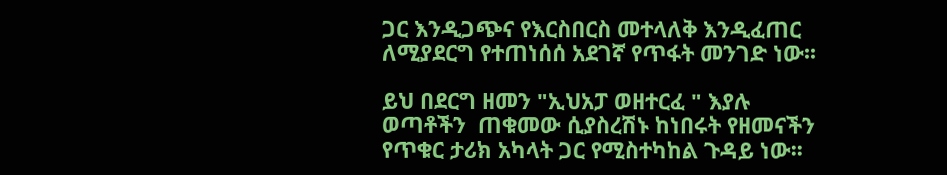ጋር እንዲጋጭና የእርስበርስ መተላለቅ እንዲፈጠር ለሚያደርግ የተጠነሰሰ አደገኛ የጥፋት መንገድ ነው፡፡

ይህ በደርግ ዘመን "ኢህአፓ ወዘተርፈ " እያሉ ወጣቶችን  ጠቁመው ሲያስረሽኑ ከነበሩት የዘመናችን የጥቁር ታሪክ አካላት ጋር የሚስተካከል ጉዳይ ነው፡፡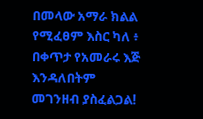በመላው አማራ ክልል የሚፈፀም እስር ካለ ፥ በቀጥታ የአመራሩ እጅ እንዳለበትም መገንዘብ ያስፈልጋል!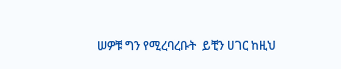ሠዎቹ ግን የሚረባረቡት  ይቺን ሀገር ከዚህ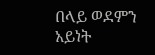በላይ ወደምን አይነት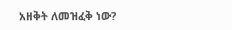አዘቅት ለመዝፈቅ ነው?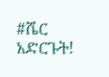#ሼር አድርጉት!